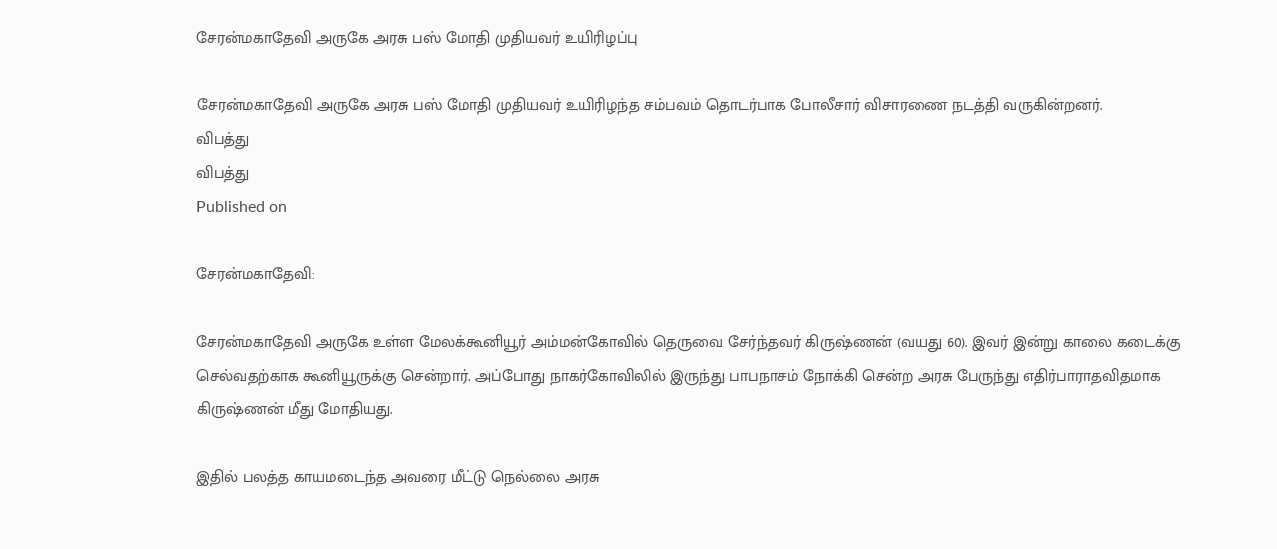சேரன்மகாதேவி அருகே அரசு பஸ் மோதி முதியவர் உயிரிழப்பு

சேரன்மகாதேவி அருகே அரசு பஸ் மோதி முதியவர் உயிரிழந்த சம்பவம் தொடர்பாக போலீசார் விசாரணை நடத்தி வருகின்றனர்.
விபத்து
விபத்து
Published on

சேரன்மகாதேவி:

சேரன்மகாதேவி அருகே உள்ள மேலக்கூனியூர் அம்மன்கோவில் தெருவை சேர்ந்தவர் கிருஷ்ணன் (வயது 60). இவர் இன்று காலை கடைக்கு செல்வதற்காக கூனியூருக்கு சென்றார். அப்போது நாகர்கோவிலில் இருந்து பாபநாசம் நோக்கி சென்ற அரசு பேருந்து எதிர்பாராதவிதமாக கிருஷ்ணன் மீது மோதியது.

இதில் பலத்த காயமடைந்த அவரை மீட்டு நெல்லை அரசு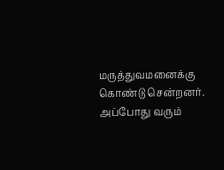மருத்துவமனைக்கு கொண்டு சென்றனர். அப்போது வரும்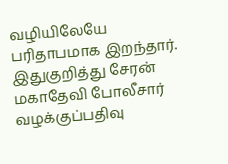வழியிலேயே பரிதாபமாக இறந்தார். இதுகுறித்து சேரன் மகாதேவி போலீசார் வழக்குப்பதிவு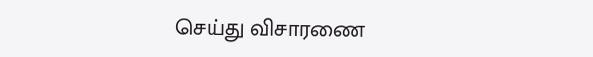செய்து விசாரணை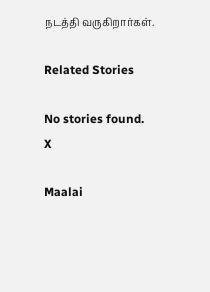நடத்தி வருகிறார்கள்.

Related Stories

No stories found.
X

Maalai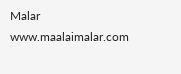Malar
www.maalaimalar.com